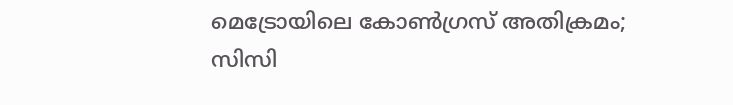മെട്രോയിലെ കോണ്‍ഗ്രസ് അതിക്രമം; സിസി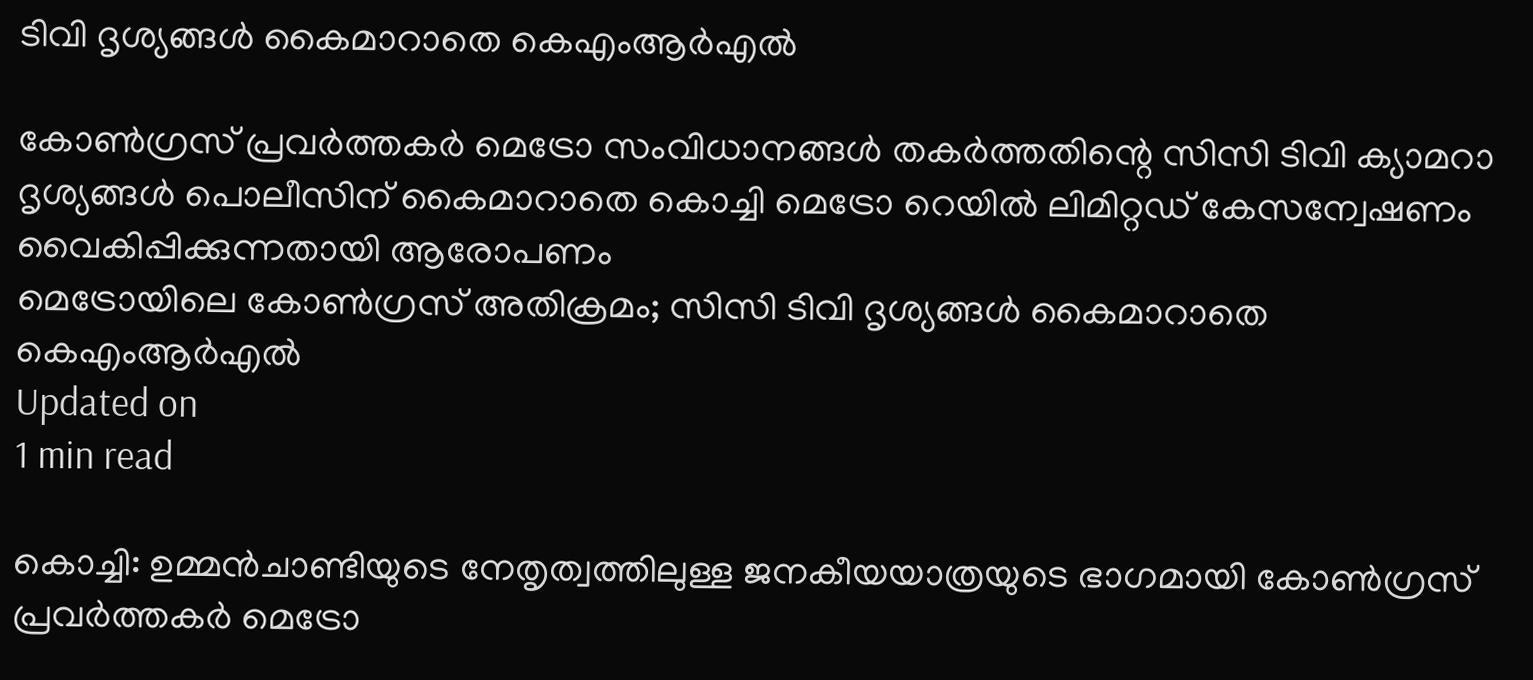ടിവി ദൃശ്യങ്ങള്‍ കൈമാറാതെ കെഎംആര്‍എല്‍

കോണ്‍ഗ്രസ് പ്രവര്‍ത്തകര്‍ മെട്രോ സംവിധാനങ്ങള്‍ തകര്‍ത്തതിന്റെ സിസി ടിവി ക്യാമറാ ദൃശ്യങ്ങള്‍ പൊലീസിന് കൈമാറാതെ കൊച്ചി മെട്രോ റെയില്‍ ലിമിറ്റഡ് കേസന്വേഷണം വൈകിപ്പിക്കുന്നതായി ആരോപണം
മെട്രോയിലെ കോണ്‍ഗ്രസ് അതിക്രമം; സിസി ടിവി ദൃശ്യങ്ങള്‍ കൈമാറാതെ കെഎംആര്‍എല്‍
Updated on
1 min read

കൊച്ചി: ഉമ്മന്‍ചാണ്ടിയുടെ നേതൃത്വത്തിലുള്ള ജനകീയയാത്രയുടെ ഭാഗമായി കോണ്‍ഗ്രസ് പ്രവര്‍ത്തകര്‍ മെട്രോ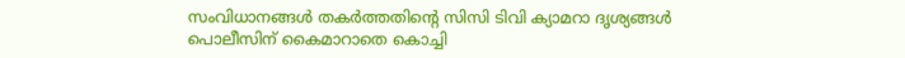സംവിധാനങ്ങള്‍ തകര്‍ത്തതിന്റെ സിസി ടിവി ക്യാമറാ ദൃശ്യങ്ങള്‍ പൊലീസിന് കൈമാറാതെ കൊച്ചി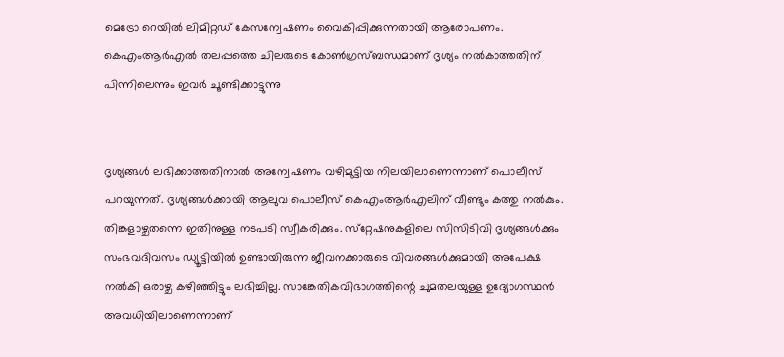മെട്രോ റെയില്‍ ലിമിറ്റഡ് കേസന്വേഷണം വൈകിപ്പിക്കുന്നതായി ആരോപണം. കെഎംആര്‍എല്‍ തലപ്പത്തെ ചിലരുടെ കോണ്‍ഗ്രസ്ബന്ധമാണ് ദൃശ്യം നല്‍കാത്തതിന് പിന്നിലെന്നും ഇവര്‍ ചൂണ്ടിക്കാട്ടുന്നു


ദൃശ്യങ്ങള്‍ ലഭിക്കാത്തതിനാല്‍ അന്വേഷണം വഴിമുട്ടിയ നിലയിലാണെന്നാണ് പൊലീസ് പറയുന്നത്. ദൃശ്യങ്ങള്‍ക്കായി ആലുവ പൊലീസ് കെഎംആര്‍എലിന് വീണ്ടും കത്തു നല്‍കും. തിങ്കളാഴ്ചതന്നെ ഇതിനുള്ള നടപടി സ്വീകരിക്കും. സ്‌റ്റേഷനുകളിലെ സിസിടിവി ദൃശ്യങ്ങള്‍ക്കും സംഭവദിവസം ഡ്യൂട്ടിയില്‍ ഉണ്ടായിരുന്ന ജീവനക്കാരുടെ വിവരങ്ങള്‍ക്കുമായി അപേക്ഷ നല്‍കി ഒരാഴ്ച കഴിഞ്ഞിട്ടും ലഭിച്ചില്ല. സാങ്കേതികവിഭാഗത്തിന്റെ ചുമതലയുള്ള ഉദ്യോഗസ്ഥന്‍ അവധിയിലാണെന്നാണ്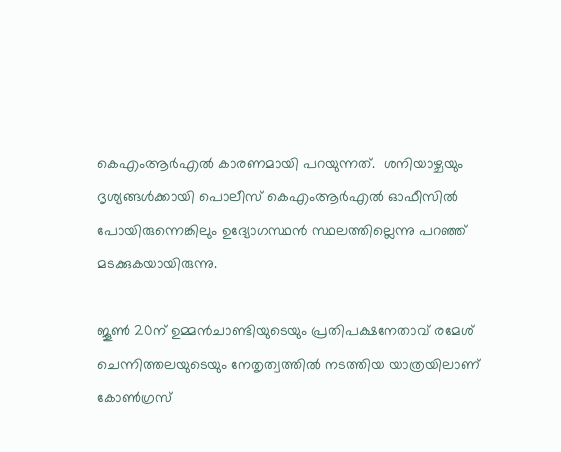കെഎംആര്‍എല്‍ കാരണമായി പറയുന്നത്.  ശനിയാഴ്ചയും ദൃശ്യങ്ങള്‍ക്കായി പൊലീസ് കെഎംആര്‍എല്‍ ഓഫീസില്‍ പോയിരുന്നെങ്കിലും ഉദ്യോഗസ്ഥന്‍ സ്ഥലത്തില്ലെന്നു പറഞ്ഞ് മടക്കുകയായിരുന്നു.

ജൂണ്‍ 20ന് ഉമ്മന്‍ചാണ്ടിയുടെയും പ്രതിപക്ഷനേതാവ് രമേശ് ചെന്നിത്തലയുടെയും നേതൃത്വത്തില്‍ നടത്തിയ യാത്രയിലാണ് കോണ്‍ഗ്രസ്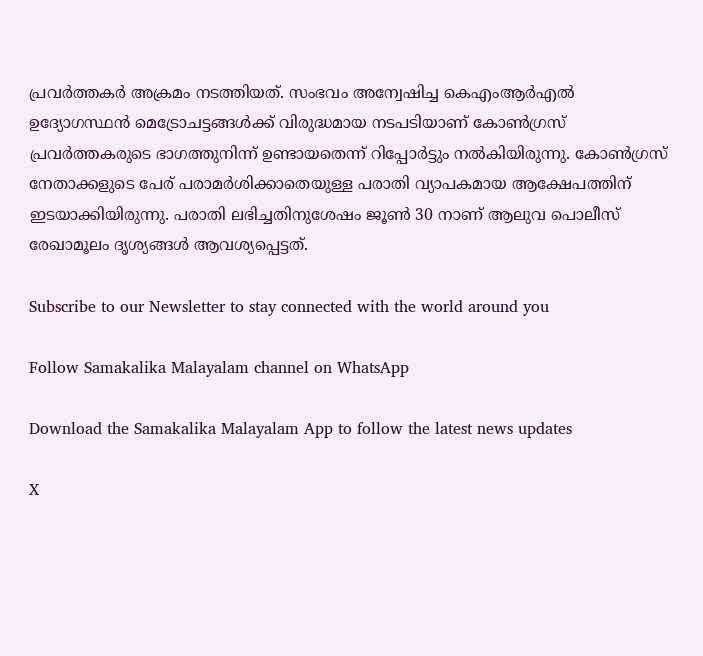പ്രവര്‍ത്തകര്‍ അക്രമം നടത്തിയത്. സംഭവം അന്വേഷിച്ച കെഎംആര്‍എല്‍ ഉദ്യോഗസ്ഥന്‍ മെട്രോചട്ടങ്ങള്‍ക്ക് വിരുദ്ധമായ നടപടിയാണ് കോണ്‍ഗ്രസ് പ്രവര്‍ത്തകരുടെ ഭാഗത്തുനിന്ന് ഉണ്ടായതെന്ന് റിപ്പോര്‍ട്ടും നല്‍കിയിരുന്നു. കോണ്‍ഗ്രസ് നേതാക്കളുടെ പേര് പരാമര്‍ശിക്കാതെയുള്ള പരാതി വ്യാപകമായ ആക്ഷേപത്തിന് ഇടയാക്കിയിരുന്നു. പരാതി ലഭിച്ചതിനുശേഷം ജൂണ്‍ 30 നാണ് ആലുവ പൊലീസ് രേഖാമൂലം ദൃശ്യങ്ങള്‍ ആവശ്യപ്പെട്ടത്.

Subscribe to our Newsletter to stay connected with the world around you

Follow Samakalika Malayalam channel on WhatsApp

Download the Samakalika Malayalam App to follow the latest news updates

X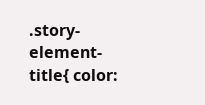.story-element-title{ color: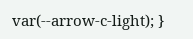var(--arrow-c-light); }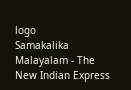logo
Samakalika Malayalam - The New Indian Express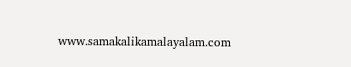www.samakalikamalayalam.com